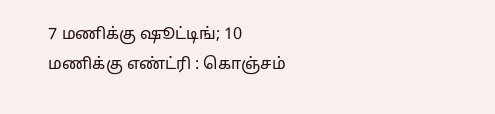7 மணிக்கு ஷூட்டிங்; 10 மணிக்கு எண்ட்ரி : கொஞ்சம்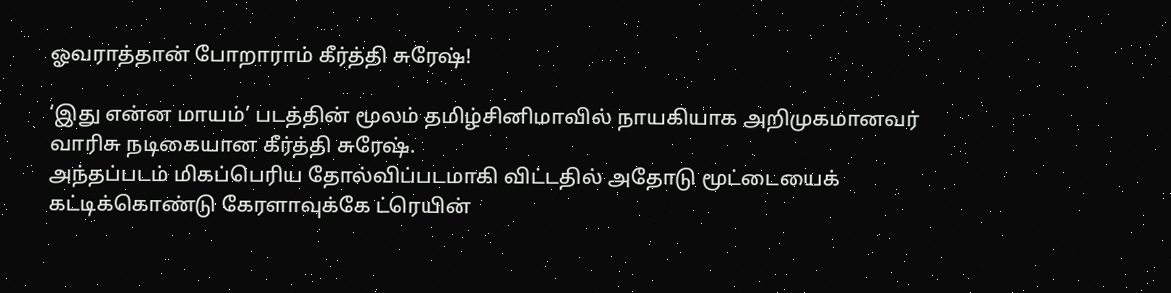ஓவராத்தான் போறாராம் கீர்த்தி சுரேஷ்!

‘இது என்ன மாயம்’ படத்தின் மூலம் தமிழ்சினிமாவில் நாயகியாக அறிமுகமானவர் வாரிசு நடிகையான கீர்த்தி சுரேஷ்.
அந்தப்படம் மிகப்பெரிய தோல்விப்படமாகி விட்டதில் அதோடு மூட்டையைக் கட்டிக்கொண்டு கேரளாவுக்கே ட்ரெயின்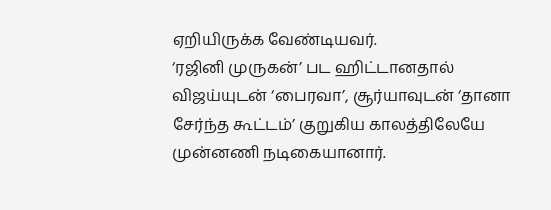ஏறியிருக்க வேண்டியவர்.
‘ரஜினி முருகன்’ பட ஹிட்டானதால் விஜய்யுடன் ‘பைரவா’, சூர்யாவுடன் ‘தானா சேர்ந்த கூட்டம்’ குறுகிய காலத்திலேயே முன்னணி நடிகையானார்.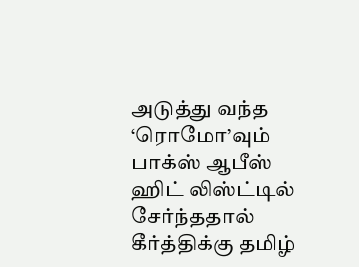அடுத்து வந்த ‘ரொமோ’வும் பாக்ஸ் ஆபீஸ் ஹிட் லிஸ்ட்டில் சேர்ந்ததால் கீர்த்திக்கு தமிழ்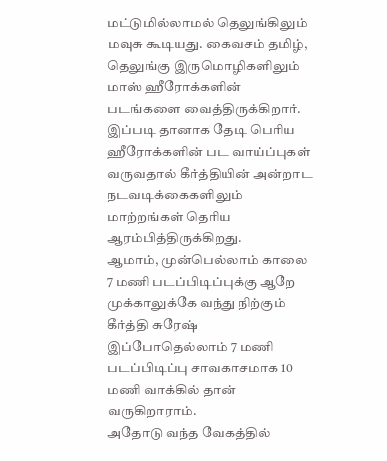மட்டுமில்லாமல் தெலுங்கிலும் மவுசு கூடியது. கைவசம் தமிழ், தெலுங்கு இருமொழிகளிலும் மாஸ் ஹீரோக்களின் படங்களை வைத்திருக்கிறார்.
இப்படி தானாக தேடி பெரிய ஹீரோக்களின் பட வாய்ப்புகள் வருவதால் கீர்த்தியின் அன்றாட நடவடிக்கைகளிலும் மாற்றங்கள் தெரிய ஆரம்பித்திருக்கிறது.
ஆமாம், முன்பெல்லாம் காலை 7 மணி படப்பிடிப்புக்கு ஆறே முக்காலுக்கே வந்து நிற்கும் கீர்த்தி சுரேஷ் இப்போதெல்லாம் 7 மணி படப்பிடிப்பு சாவகாசமாக 10 மணி வாக்கில் தான் வருகிறாராம்.
அதோடு வந்த வேகத்தில்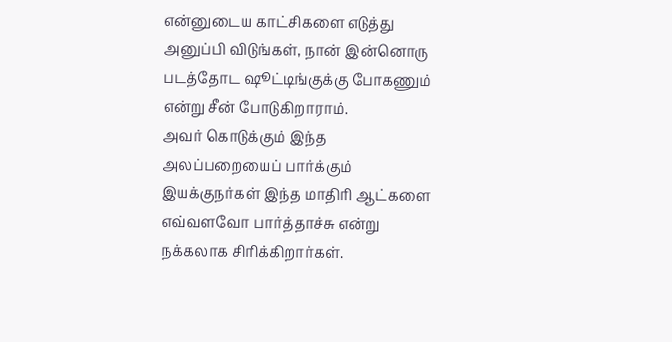என்னுடைய காட்சிகளை எடுத்து அனுப்பி விடுங்கள், நான் இன்னொரு படத்தோட ஷூட்டிங்குக்கு போகணும் என்று சீன் போடுகிறாராம்.
அவர் கொடுக்கும் இந்த அலப்பறையைப் பார்க்கும் இயக்குநர்கள் இந்த மாதிரி ஆட்களை எவ்வளவோ பார்த்தாச்சு என்று நக்கலாக சிரிக்கிறார்கள்.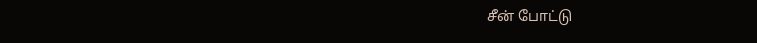சீன் போட்டு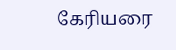கேரியரை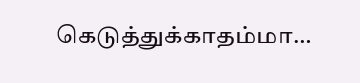கெடுத்துக்காதம்மா…